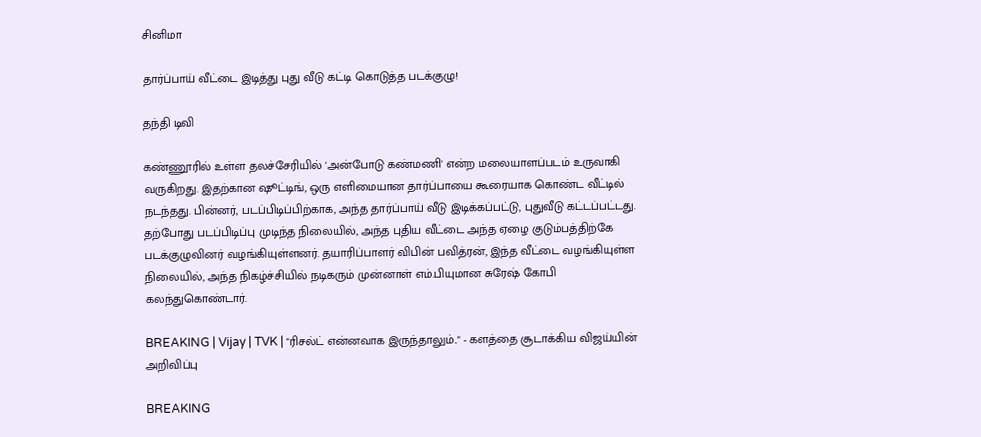சினிமா

தார்ப்பாய் வீட்டை இடித்து புது வீடு கட்டி கொடுத்த படக்குழு!

தந்தி டிவி

கண்ணூரில் உள்ள தலச்சேரியில் 'அன்போடு கண்மணி' என்ற மலையாளப்படம் உருவாகி வருகிறது. இதற்கான ஷூட்டிங், ஒரு எளிமையான தார்ப்பாயை கூரையாக கொண்ட வீட்டில் நடந்தது. பின்னர், படப்பிடிப்பிற்காக, அந்த தார்ப்பாய் வீடு இடிக்கப்பட்டு, புதுவீடு கட்டப்பட்டது. தற்போது படப்பிடிப்பு முடிந்த நிலையில், அந்த புதிய வீட்டை அந்த ஏழை குடும்பத்திற்கே படக்குழுவினர் வழங்கியுள்ளனர். தயாரிப்பாளர் விபின் பவித்ரன், இந்த வீட்டை வழங்கியுள்ள நிலையில், அந்த நிகழ்ச்சியில் நடிகரும் முன்னாள் எம்.பியுமான சுரேஷ் கோபி கலந்துகொண்டார்.

BREAKING | Vijay | TVK | "ரிசல்ட் என்னவாக இருந்தாலும்.." - களத்தை சூடாக்கிய விஜய்யின் அறிவிப்பு

BREAKING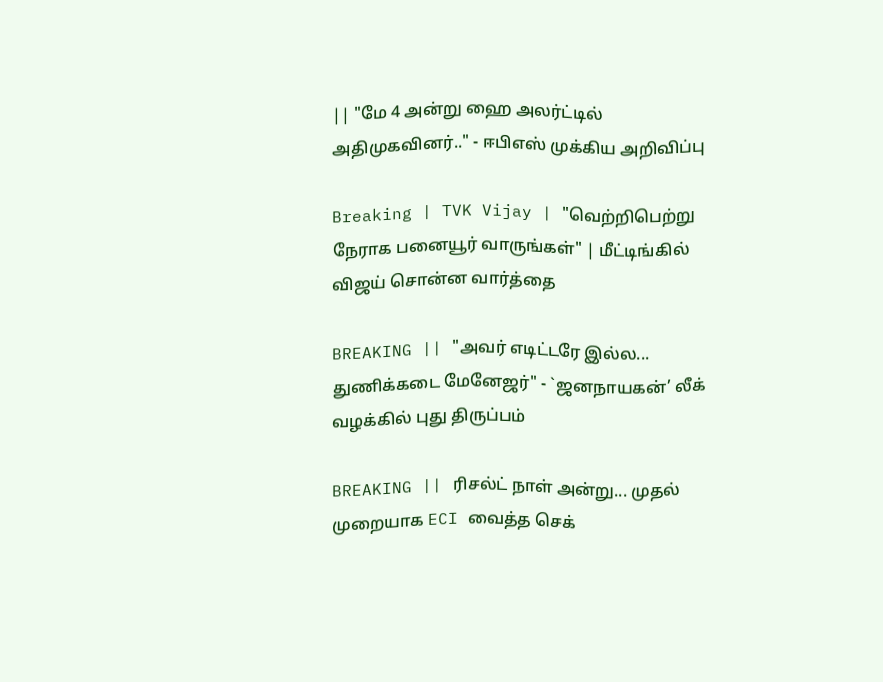|| "மே 4 அன்று ஹை அலர்ட்டில் அதிமுகவினர்.." - ஈபிஎஸ் முக்கிய அறிவிப்பு

Breaking | TVK Vijay | "வெற்றிபெற்று நேராக பனையூர் வாருங்கள்" | மீட்டிங்கில் விஜய் சொன்ன வார்த்தை

BREAKING || "அவர் எடிட்டரே இல்ல... துணிக்கடை மேனேஜர்" - `ஜனநாயகன்’ லீக் வழக்கில் புது திருப்பம்

BREAKING || ரிசல்ட் நாள் அன்று... முதல் முறையாக ECI வைத்த செக்